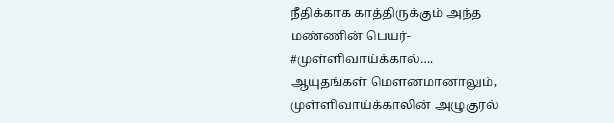நீதிக்காக காத்திருக்கும் அந்த மண்ணின் பெயர்- #முள்ளிவாய்க்கால்….
ஆயுதங்கள் மௌனமானாலும், முள்ளிவாய்க்காலின் அழுகுரல்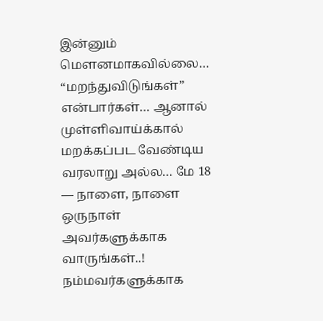இன்னும் மௌனமாகவில்லை… “மறந்துவிடுங்கள்” என்பார்கள்… ஆனால் முள்ளிவாய்க்கால் மறக்கப்பட வேண்டிய வரலாறு அல்ல… மே 18 — நாளை, நாளை ஒருநாள் அவர்களுக்காக வாருங்கள்..! நம்மவர்களுக்காக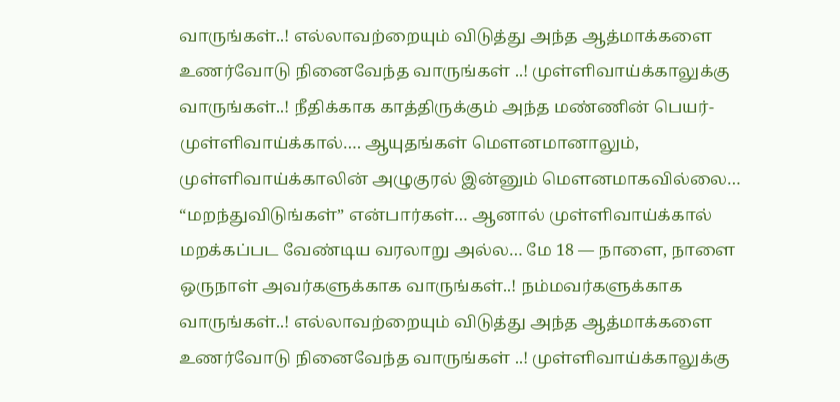வாருங்கள்..! எல்லாவற்றையும் விடுத்து அந்த ஆத்மாக்களை உணர்வோடு நினைவேந்த வாருங்கள் ..! முள்ளிவாய்க்காலுக்கு வாருங்கள்..! நீதிக்காக காத்திருக்கும் அந்த மண்ணின் பெயர்- முள்ளிவாய்க்கால்…. ஆயுதங்கள் மௌனமானாலும், முள்ளிவாய்க்காலின் அழுகுரல் இன்னும் மௌனமாகவில்லை… “மறந்துவிடுங்கள்” என்பார்கள்… ஆனால் முள்ளிவாய்க்கால் மறக்கப்பட வேண்டிய வரலாறு அல்ல… மே 18 — நாளை, நாளை ஒருநாள் அவர்களுக்காக வாருங்கள்..! நம்மவர்களுக்காக வாருங்கள்..! எல்லாவற்றையும் விடுத்து அந்த ஆத்மாக்களை உணர்வோடு நினைவேந்த வாருங்கள் ..! முள்ளிவாய்க்காலுக்கு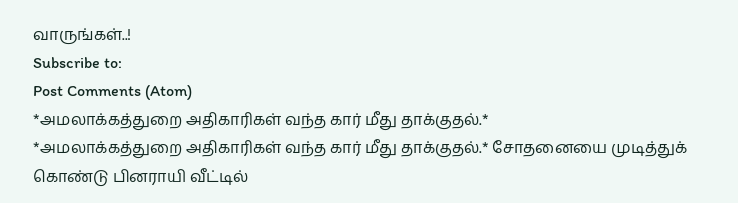வாருங்கள்..!
Subscribe to:
Post Comments (Atom)
*அமலாக்கத்துறை அதிகாரிகள் வந்த கார் மீது தாக்குதல்.*
*அமலாக்கத்துறை அதிகாரிகள் வந்த கார் மீது தாக்குதல்.* சோதனையை முடித்துக் கொண்டு பினராயி வீட்டில்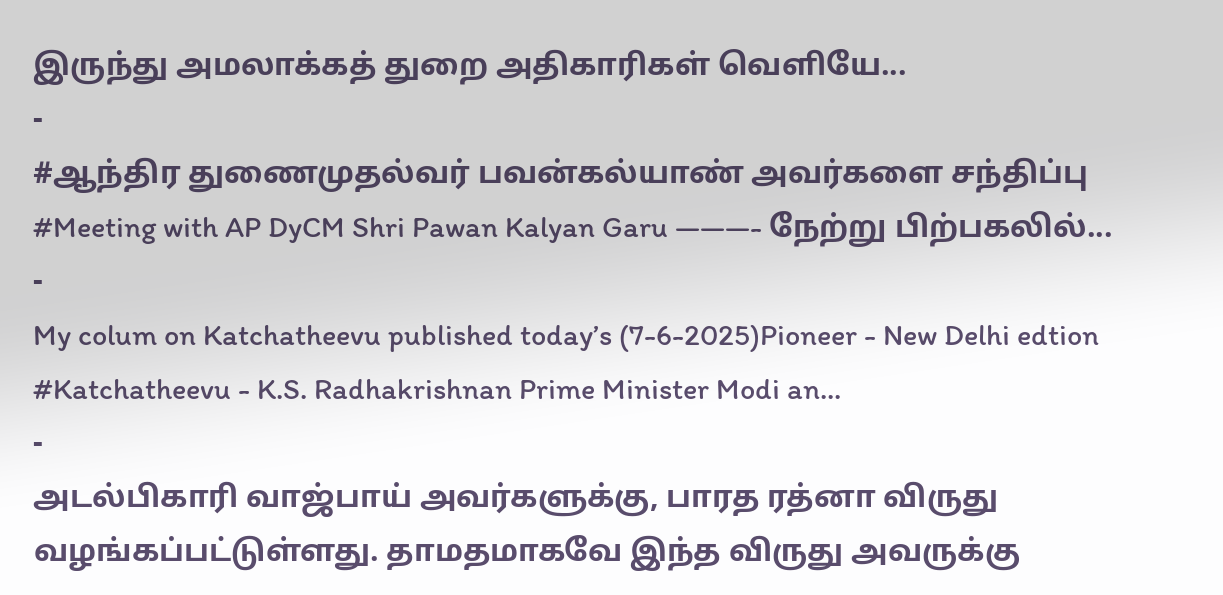இருந்து அமலாக்கத் துறை அதிகாரிகள் வெளியே...
-
#ஆந்திர துணைமுதல்வர் பவன்கல்யாண் அவர்களை சந்திப்பு #Meeting with AP DyCM Shri Pawan Kalyan Garu ———- நேற்று பிற்பகலில்...
-
My colum on Katchatheevu published today’s (7-6-2025)Pioneer - New Delhi edtion #Katchatheevu - K.S. Radhakrishnan Prime Minister Modi an...
-
அடல்பிகாரி வாஜ்பாய் அவர்களுக்கு, பாரத ரத்னா விருது வழங்கப்பட்டுள்ளது. தாமதமாகவே இந்த விருது அவருக்கு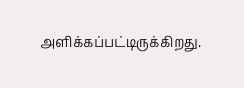அளிக்கப்பட்டிருக்கிறது.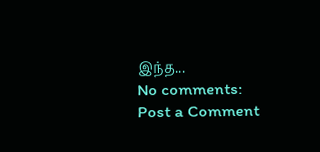இந்த...
No comments:
Post a Comment